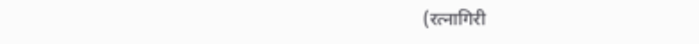(रत्नागिरी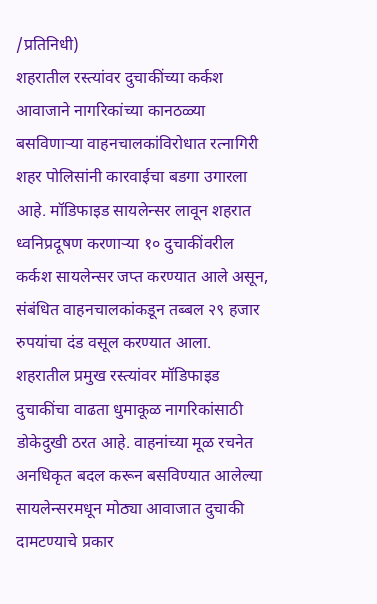/प्रतिनिधी)
शहरातील रस्त्यांवर दुचाकींच्या कर्कश आवाजाने नागरिकांच्या कानठळ्या बसविणाऱ्या वाहनचालकांविरोधात रत्नागिरी शहर पोलिसांनी कारवाईचा बडगा उगारला आहे. मॉडिफाइड सायलेन्सर लावून शहरात ध्वनिप्रदूषण करणाऱ्या १० दुचाकींवरील कर्कश सायलेन्सर जप्त करण्यात आले असून, संबंधित वाहनचालकांकडून तब्बल २९ हजार रुपयांचा दंड वसूल करण्यात आला.
शहरातील प्रमुख रस्त्यांवर मॉडिफाइड दुचाकींचा वाढता धुमाकूळ नागरिकांसाठी डोकेदुखी ठरत आहे. वाहनांच्या मूळ रचनेत अनधिकृत बदल करून बसविण्यात आलेल्या सायलेन्सरमधून मोठ्या आवाजात दुचाकी दामटण्याचे प्रकार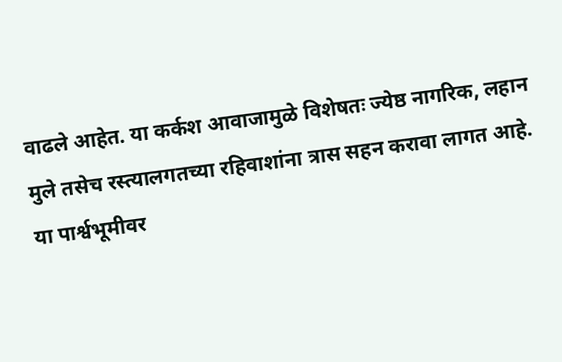वाढले आहेत. या कर्कश आवाजामुळे विशेषतः ज्येष्ठ नागरिक, लहान मुले तसेच रस्त्यालगतच्या रहिवाशांना त्रास सहन करावा लागत आहे. या पार्श्वभूमीवर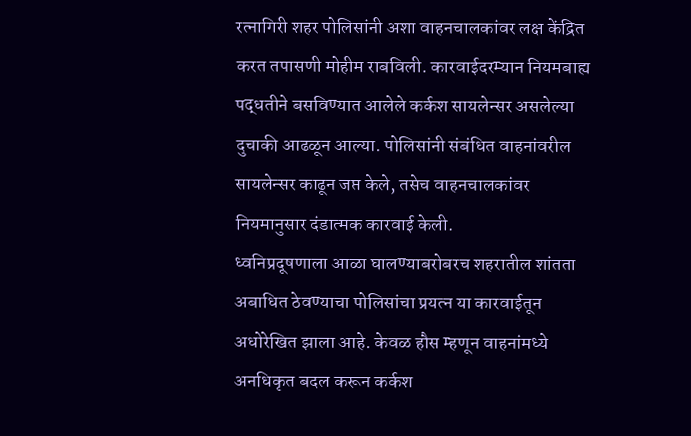रत्नागिरी शहर पोलिसांनी अशा वाहनचालकांवर लक्ष केंद्रित करत तपासणी मोहीम राबविली. कारवाईदरम्यान नियमबाह्य पद्धतीने बसविण्यात आलेले कर्कश सायलेन्सर असलेल्या दुचाकी आढळून आल्या. पोलिसांनी संबंधित वाहनांवरील सायलेन्सर काढून जप्त केले, तसेच वाहनचालकांवर नियमानुसार दंडात्मक कारवाई केली.
ध्वनिप्रदूषणाला आळा घालण्याबरोबरच शहरातील शांतता अबाधित ठेवण्याचा पोलिसांचा प्रयत्न या कारवाईतून अधोरेखित झाला आहे. केवळ हौस म्हणून वाहनांमध्ये अनधिकृत बदल करून कर्कश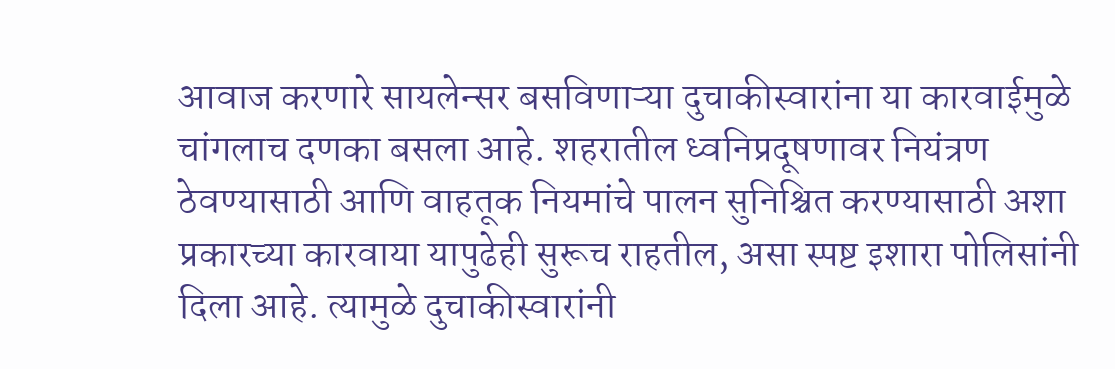आवाज करणारे सायलेन्सर बसविणाऱ्या दुचाकीस्वारांना या कारवाईमुळे चांगलाच दणका बसला आहे. शहरातील ध्वनिप्रदूषणावर नियंत्रण ठेवण्यासाठी आणि वाहतूक नियमांचे पालन सुनिश्चित करण्यासाठी अशा प्रकारच्या कारवाया यापुढेही सुरूच राहतील, असा स्पष्ट इशारा पोलिसांनी दिला आहे. त्यामुळे दुचाकीस्वारांनी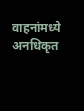वाहनांमध्ये अनधिकृत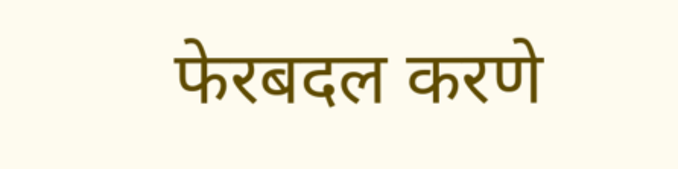फेरबदल करणे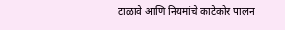टाळावे आणि नियमांचे काटेकोर पालन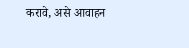करावे, असे आवाहन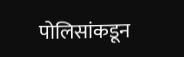पोलिसांकडून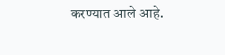करण्यात आले आहे.